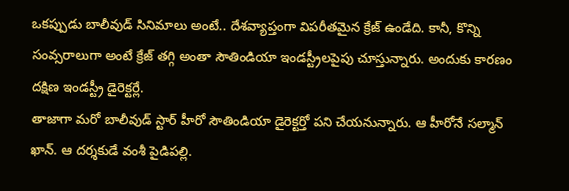ఒకప్పుడు బాలీవుడ్ సినిమాలు అంటే.. దేశవ్యాప్తంగా విపరీతమైన క్రేజ్ ఉండేది. కానీ, కొన్ని సంవ్సరాలుగా అంటే క్రేజ్ తగ్గి అంతా సౌతిండియా ఇండస్ట్రీలపైపు చూస్తున్నారు. అందుకు కారణం దక్షిణ ఇండస్ట్రీ డైరెక్టర్లే.
తాజాగా మరో బాలీవుడ్ స్టార్ హీరో సౌతిండియా డైరెక్టర్తో పని చేయనున్నారు. ఆ హీరోనే సల్మాన్ ఖాన్. ఆ దర్శకుడే వంశీ పైడిపల్లి.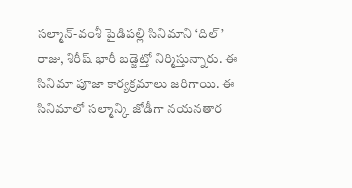సల్మాన్-వంశీ పైడిపల్లి సినిమాని ‘దిల్’ రాజు, శిరీష్ భారీ బడ్జెట్తో నిర్మిస్తున్నారు. ఈ సినిమా పూజా కార్యక్రమాలు జరిగాయి. ఈ సినిమాలో సల్మాన్కి జోడీగా నయనతార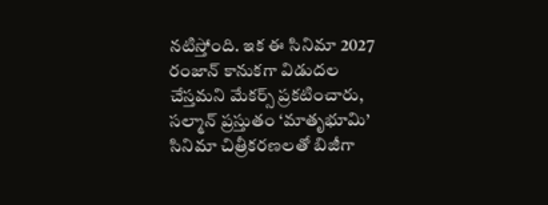నటిస్తోంది. ఇక ఈ సినిమా 2027 రంజాన్ కానుకగా విడుదల చేస్తమని మేకర్స్ ప్రకటించారు, సల్మాన్ ప్రస్తుతం ‘మాతృభూమి’ సినిమా చిత్రీకరణలతో బిజీగా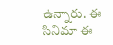ఉన్నారు. ఈ సినిమా ఈ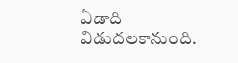ఏడాది విడుదలకానుంది.